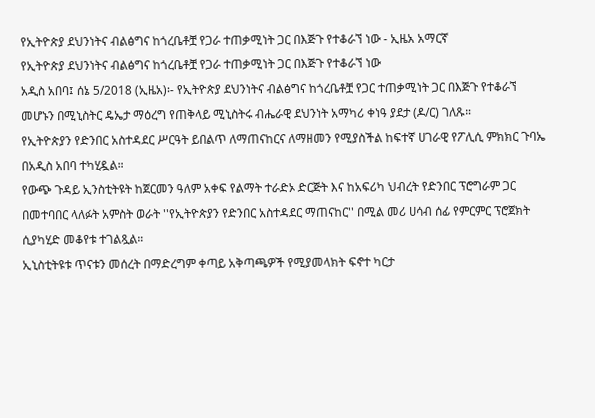የኢትዮጵያ ደህንነትና ብልፅግና ከጎረቤቶቿ የጋራ ተጠቃሚነት ጋር በእጅጉ የተቆራኘ ነው - ኢዜአ አማርኛ
የኢትዮጵያ ደህንነትና ብልፅግና ከጎረቤቶቿ የጋራ ተጠቃሚነት ጋር በእጅጉ የተቆራኘ ነው
አዲስ አበባ፤ ሰኔ 5/2018 (ኢዜአ)፡- የኢትዮጵያ ደህንነትና ብልፅግና ከጎረቤቶቿ የጋር ተጠቃሚነት ጋር በእጅጉ የተቆራኘ መሆኑን በሚኒስትር ዴኤታ ማዕረግ የጠቅላይ ሚኒስትሩ ብሔራዊ ደህንነት አማካሪ ቀነዓ ያደታ (ዶ/ር) ገለጹ።
የኢትዮጵያን የድንበር አስተዳደር ሥርዓት ይበልጥ ለማጠናከርና ለማዘመን የሚያስችል ከፍተኛ ሀገራዊ የፖሊሲ ምክክር ጉባኤ በአዲስ አበባ ተካሂዷል።
የውጭ ጉዳይ ኢንስቲትዩት ከጀርመን ዓለም አቀፍ የልማት ተራድኦ ድርጅት እና ከአፍሪካ ህብረት የድንበር ፕሮግራም ጋር በመተባበር ላለፉት አምስት ወራት ''የኢትዮጵያን የድንበር አስተዳደር ማጠናከር'' በሚል መሪ ሀሳብ ሰፊ የምርምር ፕሮጀክት ሲያካሂድ መቆየቱ ተገልጿል።
ኢኒስቲትዩቱ ጥናቱን መሰረት በማድረግም ቀጣይ አቅጣጫዎች የሚያመላክት ፍኖተ ካርታ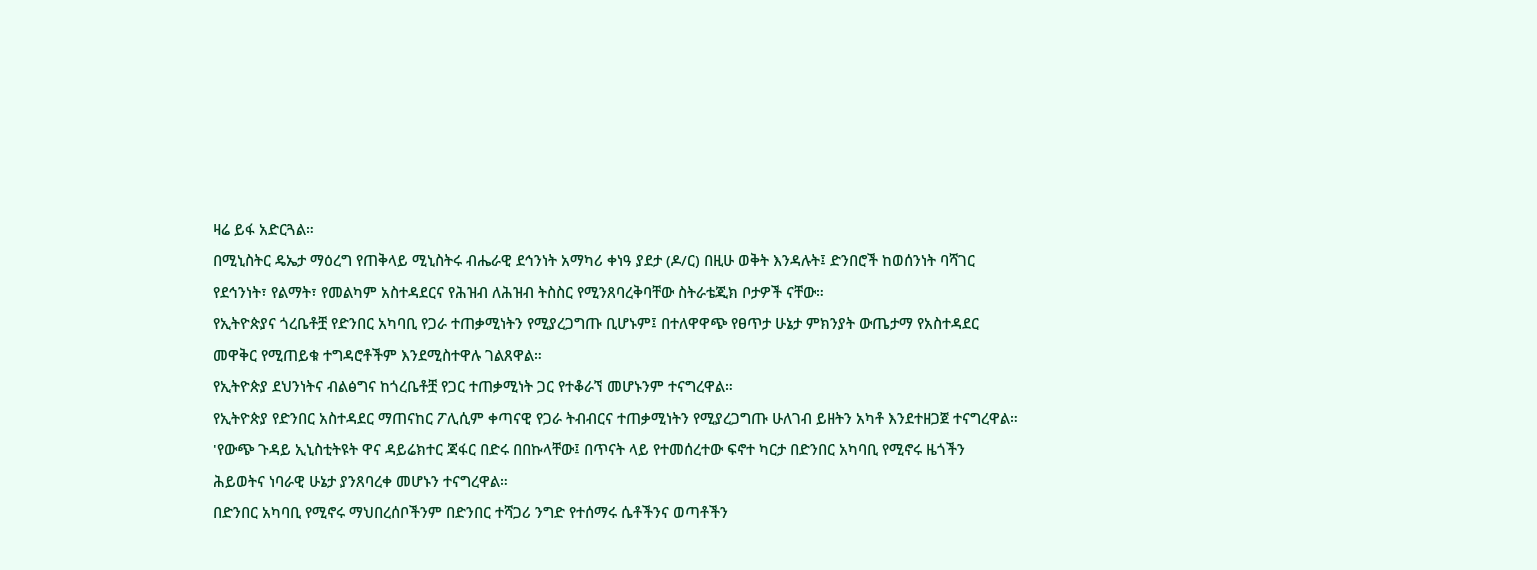ዛሬ ይፋ አድርጓል።
በሚኒስትር ዴኤታ ማዕረግ የጠቅላይ ሚኒስትሩ ብሔራዊ ደኅንነት አማካሪ ቀነዓ ያደታ (ዶ/ር) በዚሁ ወቅት እንዳሉት፤ ድንበሮች ከወሰንነት ባሻገር የደኅንነት፣ የልማት፣ የመልካም አስተዳደርና የሕዝብ ለሕዝብ ትስስር የሚንጸባረቅባቸው ስትራቴጂክ ቦታዎች ናቸው።
የኢትዮጵያና ጎረቤቶቿ የድንበር አካባቢ የጋራ ተጠቃሚነትን የሚያረጋግጡ ቢሆኑም፤ በተለዋዋጭ የፀጥታ ሁኔታ ምክንያት ውጤታማ የአስተዳደር መዋቅር የሚጠይቁ ተግዳሮቶችም እንደሚስተዋሉ ገልጸዋል።
የኢትዮጵያ ደህንነትና ብልፅግና ከጎረቤቶቿ የጋር ተጠቃሚነት ጋር የተቆራኘ መሆኑንም ተናግረዋል።
የኢትዮጵያ የድንበር አስተዳደር ማጠናከር ፖሊሲም ቀጣናዊ የጋራ ትብብርና ተጠቃሚነትን የሚያረጋግጡ ሁለገብ ይዘትን አካቶ እንደተዘጋጀ ተናግረዋል።
'የውጭ ጉዳይ ኢኒስቲትዩት ዋና ዳይሬክተር ጃፋር በድሩ በበኩላቸው፤ በጥናት ላይ የተመሰረተው ፍኖተ ካርታ በድንበር አካባቢ የሚኖሩ ዜጎችን ሕይወትና ነባራዊ ሁኔታ ያንጸባረቀ መሆኑን ተናግረዋል።
በድንበር አካባቢ የሚኖሩ ማህበረሰቦችንም በድንበር ተሻጋሪ ንግድ የተሰማሩ ሴቶችንና ወጣቶችን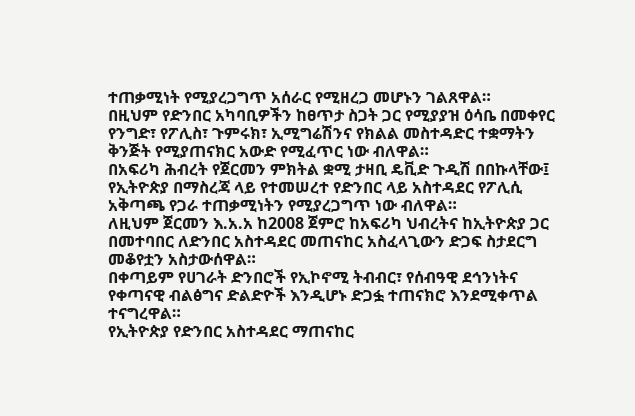ተጠቃሚነት የሚያረጋግጥ አሰራር የሚዘረጋ መሆኑን ገልጸዋል።
በዚህም የድንበር አካባቢዎችን ከፀጥታ ስጋት ጋር የሚያያዝ ዕሳቤ በመቀየር የንግድ፣ የፖሊስ፣ ጉምሩክ፣ ኢሚግሬሽንና የክልል መስተዳድር ተቋማትን ቅንጅት የሚያጠናክር አውድ የሚፈጥር ነው ብለዋል።
በአፍሪካ ሕብረት የጀርመን ምክትል ቋሚ ታዛቢ ዴቪድ ጉዲሽ በበኩላቸው፤ የኢትዮጵያ በማስረጃ ላይ የተመሠረተ የድንበር ላይ አስተዳደር የፖሊሲ አቅጣጫ የጋራ ተጠቃሚነትን የሚያረጋግጥ ነው ብለዋል።
ለዚህም ጀርመን እ.አ.አ ከ2008 ጀምሮ ከአፍሪካ ህብረትና ከኢትዮጵያ ጋር በመተባበር ለድንበር አስተዳደር መጠናከር አስፈላጊውን ድጋፍ ስታደርግ መቆየቷን አስታውሰዋል።
በቀጣይም የሀገራት ድንበሮች የኢኮኖሚ ትብብር፣ የሰብዓዊ ደኅንነትና የቀጣናዊ ብልፅግና ድልድዮች እንዲሆኑ ድጋፏ ተጠናክሮ እንደሚቀጥል ተናግረዋል።
የኢትዮጵያ የድንበር አስተዳደር ማጠናከር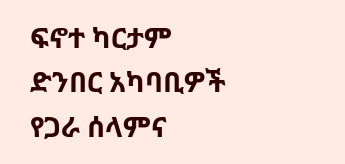ፍኖተ ካርታም ድንበር አካባቢዎች የጋራ ሰላምና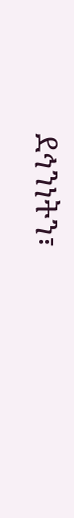ደኅንነትን፣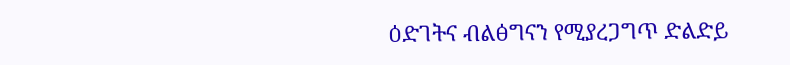ዕድገትና ብልፅግናን የሚያረጋግጥ ድልድይ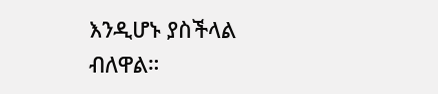እንዲሆኑ ያስችላል ብለዋል።